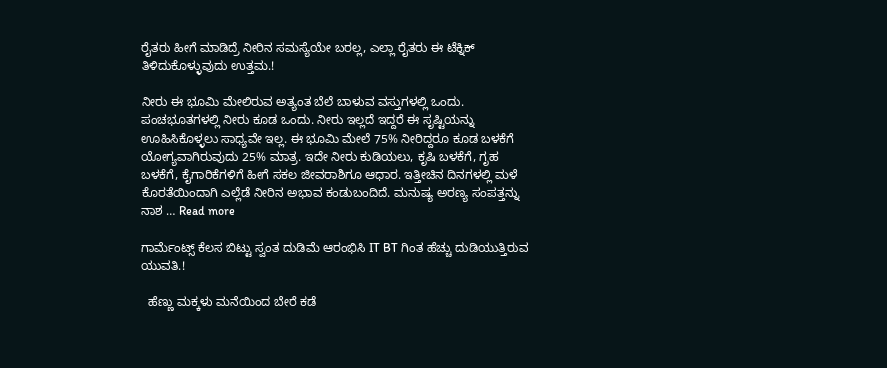ರೈತರು ಹೀಗೆ ಮಾಡಿದ್ರೆ ನೀರಿನ ಸಮಸ್ಯೆಯೇ ಬರಲ್ಲ, ಎಲ್ಲಾ ರೈತರು ಈ ಟೆಕ್ನಿಕ್ ತಿಳಿದುಕೊಳ್ಳುವುದು ಉತ್ತಮ.!

ನೀರು ಈ ಭೂಮಿ ಮೇಲಿರುವ ಅತ್ಯಂತ ಬೆಲೆ ಬಾಳುವ ವಸ್ತುಗಳಲ್ಲಿ ಒಂದು. ಪಂಚಭೂತಗಳಲ್ಲಿ ನೀರು ಕೂಡ ಒಂದು. ನೀರು ಇಲ್ಲದೆ ಇದ್ದರೆ ಈ ಸೃಷ್ಟಿಯನ್ನು ಊಹಿಸಿಕೊಳ್ಳಲು ಸಾಧ್ಯವೇ ಇಲ್ಲ. ಈ ಭೂಮಿ ಮೇಲೆ 75% ನೀರಿದ್ದರೂ ಕೂಡ ಬಳಕೆಗೆ ಯೋಗ್ಯವಾಗಿರುವುದು 25% ಮಾತ್ರ. ಇದೇ ನೀರು ಕುಡಿಯಲು, ಕೃಷಿ ಬಳಕೆಗೆ, ಗೃಹ ಬಳಕೆಗೆ, ಕೈಗಾರಿಕೆಗಳಿಗೆ ಹೀಗೆ ಸಕಲ ಜೀವರಾಶಿಗೂ ಆಧಾರ. ಇತ್ತೀಚಿನ ದಿನಗಳಲ್ಲಿ ಮಳೆ ಕೊರತೆಯಿಂದಾಗಿ ಎಲ್ಲೆಡೆ ನೀರಿನ ಅಭಾವ ಕಂಡುಬಂದಿದೆ. ಮನುಷ್ಯ ಅರಣ್ಯ ಸಂಪತ್ತನ್ನು ನಾಶ … Read more

ಗಾರ್ಮೆಂಟ್ಸ್ ಕೆಲಸ ಬಿಟ್ಟು ಸ್ವಂತ ದುಡಿಮೆ ಆರಂಭಿಸಿ IT BT ಗಿಂತ ಹೆಚ್ಚು ದುಡಿಯುತ್ತಿರುವ ಯುವತಿ.!

  ಹೆಣ್ಣು ಮಕ್ಕಳು ಮನೆಯಿಂದ ಬೇರೆ ಕಡೆ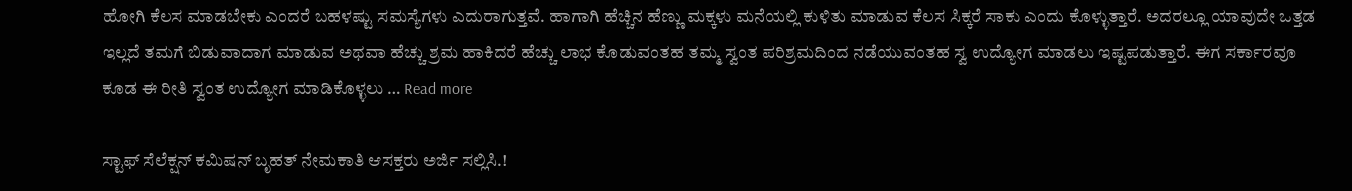ಹೋಗಿ ಕೆಲಸ ಮಾಡಬೇಕು ಎಂದರೆ ಬಹಳಷ್ಟು ಸಮಸ್ಯೆಗಳು ಎದುರಾಗುತ್ತವೆ. ಹಾಗಾಗಿ ಹೆಚ್ಚಿನ ಹೆಣ್ಣು ಮಕ್ಕಳು ಮನೆಯಲ್ಲಿ ಕುಳಿತು ಮಾಡುವ ಕೆಲಸ ಸಿಕ್ಕರೆ ಸಾಕು ಎಂದು ಕೊಳ್ಳುತ್ತಾರೆ. ಅದರಲ್ಲೂ ಯಾವುದೇ ಒತ್ತಡ ಇಲ್ಲದೆ ತಮಗೆ ಬಿಡುವಾದಾಗ ಮಾಡುವ ಅಥವಾ ಹೆಚ್ಚು ಶ್ರಮ ಹಾಕಿದರೆ ಹೆಚ್ಚು ಲಾಭ ಕೊಡುವಂತಹ ತಮ್ಮ ಸ್ವಂತ ಪರಿಶ್ರಮದಿಂದ ನಡೆಯುವಂತಹ ಸ್ವ ಉದ್ಯೋಗ ಮಾಡಲು ಇಷ್ಟಪಡುತ್ತಾರೆ. ಈಗ ಸರ್ಕಾರವೂ ಕೂಡ ಈ ರೀತಿ ಸ್ವಂತ ಉದ್ಯೋಗ ಮಾಡಿಕೊಳ್ಳಲು … Read more

ಸ್ಟಾಫ್ ಸೆಲೆಕ್ಷನ್ ಕಮಿಷನ್ ಬೃಹತ್ ನೇಮಕಾತಿ ಆಸಕ್ತರು ಅರ್ಜಿ ಸಲ್ಲಿಸಿ.!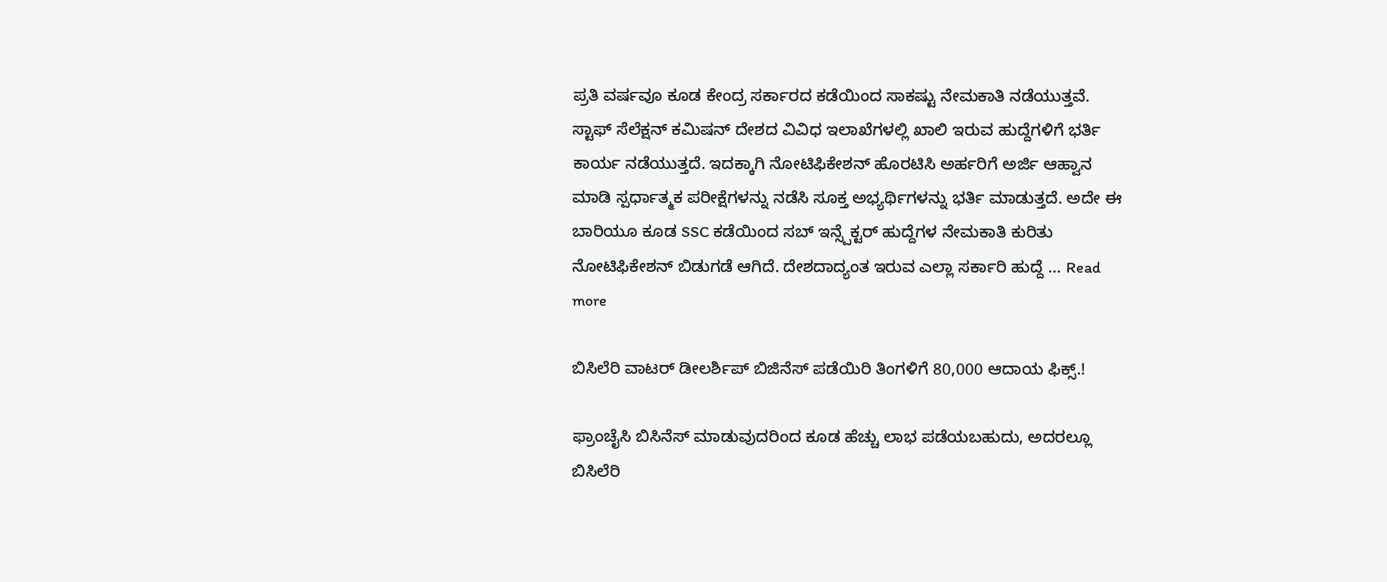ಪ್ರತಿ ವರ್ಷವೂ ಕೂಡ ಕೇಂದ್ರ ಸರ್ಕಾರದ ಕಡೆಯಿಂದ ಸಾಕಷ್ಟು ನೇಮಕಾತಿ ನಡೆಯುತ್ತವೆ. ಸ್ಟಾಫ್ ಸೆಲೆಕ್ಷನ್ ಕಮಿಷನ್ ದೇಶದ ವಿವಿಧ ಇಲಾಖೆಗಳಲ್ಲಿ ಖಾಲಿ ಇರುವ ಹುದ್ದೆಗಳಿಗೆ ಭರ್ತಿ ಕಾರ್ಯ ನಡೆಯುತ್ತದೆ. ಇದಕ್ಕಾಗಿ ನೋಟಿಫಿಕೇಶನ್ ಹೊರಟಿಸಿ ಅರ್ಹರಿಗೆ ಅರ್ಜಿ ಆಹ್ವಾನ ಮಾಡಿ ಸ್ಪರ್ಧಾತ್ಮಕ ಪರೀಕ್ಷೆಗಳನ್ನು ನಡೆಸಿ ಸೂಕ್ತ ಅಭ್ಯರ್ಥಿಗಳನ್ನು ಭರ್ತಿ ಮಾಡುತ್ತದೆ. ಅದೇ ಈ ಬಾರಿಯೂ ಕೂಡ SSC ಕಡೆಯಿಂದ ಸಬ್ ಇನ್ಸ್ಪೆಕ್ಟರ್ ಹುದ್ದೆಗಳ ನೇಮಕಾತಿ ಕುರಿತು ನೋಟಿಫಿಕೇಶನ್ ಬಿಡುಗಡೆ ಆಗಿದೆ. ದೇಶದಾದ್ಯಂತ ಇರುವ ಎಲ್ಲಾ ಸರ್ಕಾರಿ ಹುದ್ದೆ … Read more

ಬಿಸಿಲೆರಿ ವಾಟರ್ ಡೀಲರ್ಶಿಪ್ ಬಿಜಿನೆಸ್ ಪಡೆಯಿರಿ ತಿಂಗಳಿಗೆ 80,000 ಆದಾಯ ಫಿಕ್ಸ್.!

ಫ್ರಾಂಚೈಸಿ ಬಿಸಿನೆಸ್ ಮಾಡುವುದರಿಂದ ಕೂಡ ಹೆಚ್ಚು ಲಾಭ ಪಡೆಯಬಹುದು, ಅದರಲ್ಲೂ ಬಿಸಿಲೆರಿ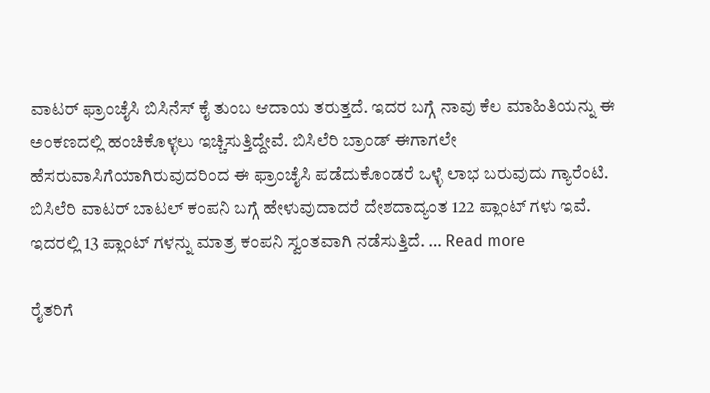ವಾಟರ್ ಫ್ರಾಂಚೈಸಿ ಬಿಸಿನೆಸ್ ಕೈ ತುಂಬ ಆದಾಯ ತರುತ್ತದೆ. ಇದರ ಬಗ್ಗೆ ನಾವು ಕೆಲ ಮಾಹಿತಿಯನ್ನು ಈ ಅಂಕಣದಲ್ಲಿ ಹಂಚಿಕೊಳ್ಳಲು ಇಚ್ಚಿಸುತ್ತಿದ್ದೇವೆ. ಬಿಸಿಲೆರಿ ಬ್ರಾಂಡ್ ಈಗಾಗಲೇ ಹೆಸರುವಾಸಿಗೆಯಾಗಿರುವುದರಿಂದ ಈ ಫ್ರಾಂಚೈಸಿ ಪಡೆದುಕೊಂಡರೆ ಒಳ್ಳೆ ಲಾಭ ಬರುವುದು ಗ್ಯಾರೆಂಟಿ. ಬಿಸಿಲೆರಿ ವಾಟರ್ ಬಾಟಲ್ ಕಂಪನಿ ಬಗ್ಗೆ ಹೇಳುವುದಾದರೆ ದೇಶದಾದ್ಯಂತ 122 ಪ್ಲಾಂಟ್ ಗಳು ಇವೆ. ಇದರಲ್ಲಿ 13 ಪ್ಲಾಂಟ್ ಗಳನ್ನು ಮಾತ್ರ ಕಂಪನಿ ಸ್ವಂತವಾಗಿ ನಡೆಸುತ್ತಿದೆ. … Read more

ರೈತರಿಗೆ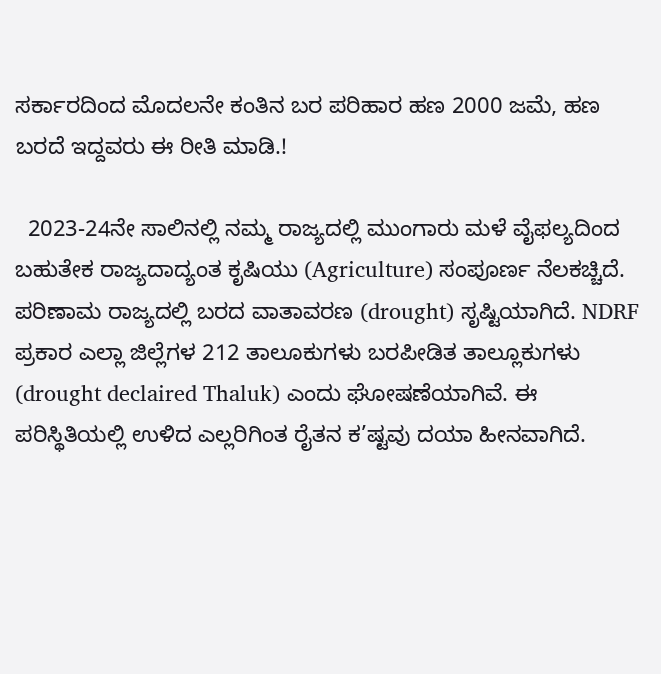ಸರ್ಕಾರದಿಂದ ಮೊದಲನೇ ಕಂತಿನ ಬರ ಪರಿಹಾರ ಹಣ 2000 ಜಮೆ, ಹಣ ಬರದೆ ಇದ್ದವರು ಈ ರೀತಿ ಮಾಡಿ.!

  2023-24ನೇ ಸಾಲಿನಲ್ಲಿ ನಮ್ಮ ರಾಜ್ಯದಲ್ಲಿ ಮುಂಗಾರು ಮಳೆ ವೈಫಲ್ಯದಿಂದ ಬಹುತೇಕ ರಾಜ್ಯದಾದ್ಯಂತ ಕೃಷಿಯು (Agriculture) ಸಂಪೂರ್ಣ ನೆಲಕಚ್ಚಿದೆ. ಪರಿಣಾಮ ರಾಜ್ಯದಲ್ಲಿ ಬರದ ವಾತಾವರಣ (drought) ಸೃಷ್ಟಿಯಾಗಿದೆ. NDRF ಪ್ರಕಾರ ಎಲ್ಲಾ ಜಿಲ್ಲೆಗಳ 212 ತಾಲೂಕುಗಳು ಬರಪೀಡಿತ ತಾಲ್ಲೂಕುಗಳು (drought declaired Thaluk) ಎಂದು ಘೋಷಣೆಯಾಗಿವೆ. ಈ ಪರಿಸ್ಥಿತಿಯಲ್ಲಿ ಉಳಿದ ಎಲ್ಲರಿಗಿಂತ ರೈತನ ಕ’ಷ್ಟವು ದಯಾ ಹೀನವಾಗಿದೆ.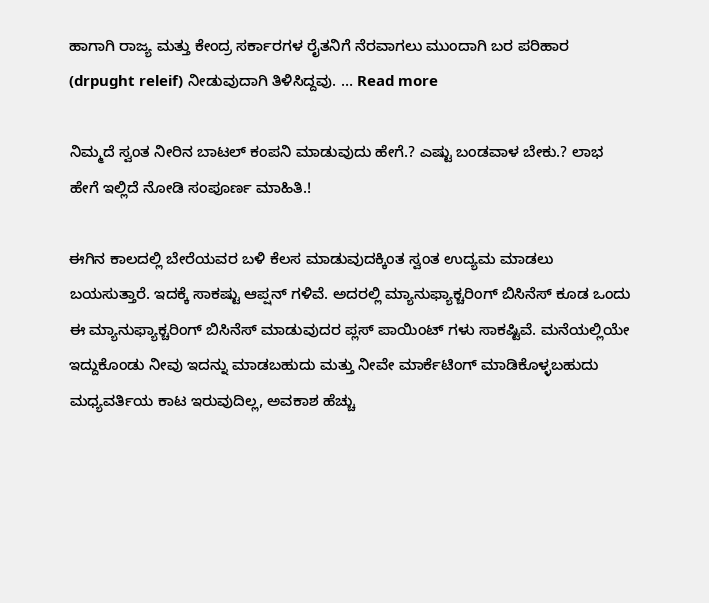ಹಾಗಾಗಿ ರಾಜ್ಯ ಮತ್ತು ಕೇಂದ್ರ ಸರ್ಕಾರಗಳ ರೈತನಿಗೆ ನೆರವಾಗಲು ಮುಂದಾಗಿ ಬರ ಪರಿಹಾರ (drpught releif) ನೀಡುವುದಾಗಿ ತಿಳಿಸಿದ್ದವು. … Read more

ನಿಮ್ಮದೆ ಸ್ವಂತ ನೀರಿನ ಬಾಟಲ್ ಕಂಪನಿ ಮಾಡುವುದು ಹೇಗೆ.? ಎಷ್ಟು ಬಂಡವಾಳ ಬೇಕು.? ಲಾಭ ಹೇಗೆ ಇಲ್ಲಿದೆ ನೋಡಿ ಸಂಪೂರ್ಣ ಮಾಹಿತಿ.!

ಈಗಿನ ಕಾಲದಲ್ಲಿ ಬೇರೆಯವರ ಬಳಿ ಕೆಲಸ ಮಾಡುವುದಕ್ಕಿಂತ ಸ್ವಂತ ಉದ್ಯಮ ಮಾಡಲು ಬಯಸುತ್ತಾರೆ. ಇದಕ್ಕೆ ಸಾಕಷ್ಟು ಆಪ್ಷನ್ ಗಳಿವೆ. ಅದರಲ್ಲಿ ಮ್ಯಾನುಫ್ಯಾಕ್ಚರಿಂಗ್ ಬಿಸಿನೆಸ್ ಕೂಡ ಒಂದು ಈ ಮ್ಯಾನುಫ್ಯಾಕ್ಚರಿಂಗ್ ಬಿಸಿನೆಸ್ ಮಾಡುವುದರ ಪ್ಲಸ್ ಪಾಯಿಂಟ್ ಗಳು ಸಾಕಷ್ಟಿವೆ. ಮನೆಯಲ್ಲಿಯೇ ಇದ್ದುಕೊಂಡು ನೀವು ಇದನ್ನು ಮಾಡಬಹುದು ಮತ್ತು ನೀವೇ ಮಾರ್ಕೆಟಿಂಗ್ ಮಾಡಿಕೊಳ್ಳಬಹುದು ಮಧ್ಯವರ್ತಿಯ ಕಾಟ ಇರುವುದಿಲ್ಲ, ಅವಕಾಶ ಹೆಚ್ಚು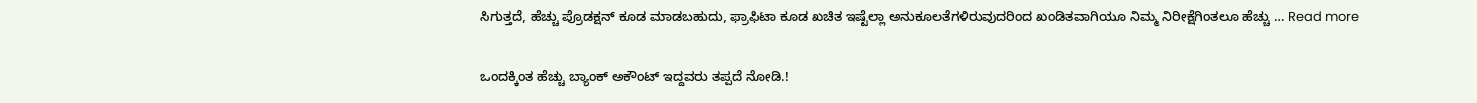ಸಿಗುತ್ತದೆ, ಹೆಚ್ಚು ಪ್ರೊಡಕ್ಷನ್ ಕೂಡ ಮಾಡಬಹುದು, ಫ್ರಾಫಿಟಾ ಕೂಡ ಖಚಿತ ಇಷ್ಟೆಲ್ಲಾ ಅನುಕೂಲತೆಗಳಿರುವುದರಿಂದ ಖಂಡಿತವಾಗಿಯೂ ನಿಮ್ಮ ನಿರೀಕ್ಷೆಗಿಂತಲೂ ಹೆಚ್ಚು … Read more

ಒಂದಕ್ಕಿಂತ ಹೆಚ್ಚು ಬ್ಯಾಂಕ್ ಅಕೌಂಟ್ ಇದ್ದವರು ತಪ್ಪದೆ ನೋಡಿ.!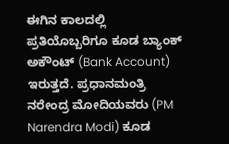ಈಗಿನ ಕಾಲದಲ್ಲಿ ಪ್ರತಿಯೊಬ್ಬರಿಗೂ ಕೂಡ ಬ್ಯಾಂಕ್ ಅಕೌಂಟ್ (Bank Account) ಇರುತ್ತದೆ. ಪ್ರಧಾನಮಂತ್ರಿ ನರೇಂದ್ರ ಮೋದಿಯವರು (PM Narendra Modi) ಕೂಡ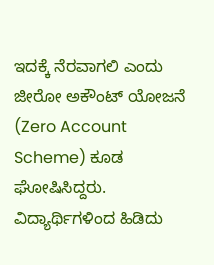ಇದಕ್ಕೆ ನೆರವಾಗಲಿ ಎಂದು ಜೀರೋ ಅಕೌಂಟ್ ಯೋಜನೆ (Zero Account Scheme) ಕೂಡ ಘೋಷಿಸಿದ್ದರು. ವಿದ್ಯಾರ್ಥಿಗಳಿಂದ ಹಿಡಿದು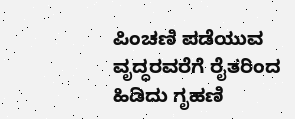ಪಿಂಚಣಿ ಪಡೆಯುವ ವೃದ್ಧರವರೆಗೆ ರೈತರಿಂದ ಹಿಡಿದು ಗೃಹಣಿ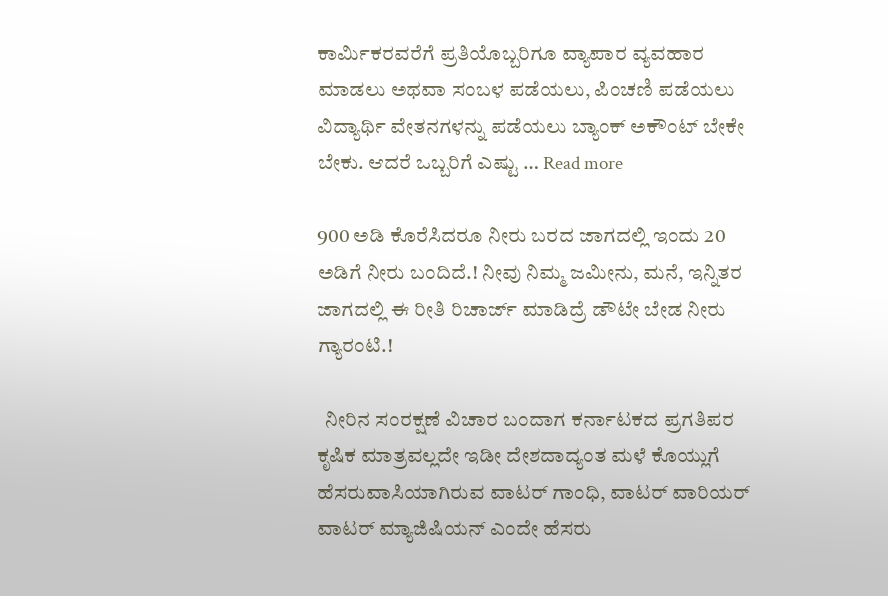ಕಾರ್ಮಿಕರವರೆಗೆ ಪ್ರತಿಯೊಬ್ಬರಿಗೂ ವ್ಯಾಪಾರ ವ್ಯವಹಾರ ಮಾಡಲು ಅಥವಾ ಸಂಬಳ ಪಡೆಯಲು, ಪಿಂಚಣಿ ಪಡೆಯಲು ವಿದ್ಯಾರ್ಥಿ ವೇತನಗಳನ್ನು ಪಡೆಯಲು ಬ್ಯಾಂಕ್ ಅಕೌಂಟ್ ಬೇಕೇ ಬೇಕು. ಆದರೆ ಒಬ್ಬರಿಗೆ ಎಷ್ಟು … Read more

900 ಅಡಿ ಕೊರೆಸಿದರೂ ನೀರು ಬರದ ಜಾಗದಲ್ಲಿ ಇಂದು 20 ಅಡಿಗೆ ನೀರು ಬಂದಿದೆ.! ನೀವು ನಿಮ್ಮ ಜಮೀನು, ಮನೆ, ಇನ್ನಿತರ ಜಾಗದಲ್ಲಿ ಈ ರೀತಿ ರಿಚಾರ್ಜ್ ಮಾಡಿದ್ರೆ ಡೌಟೇ ಬೇಡ ನೀರು ಗ್ಯಾರಂಟಿ.!

  ನೀರಿನ ಸಂರಕ್ಷಣೆ ವಿಚಾರ ಬಂದಾಗ ಕರ್ನಾಟಕದ ಪ್ರಗತಿಪರ ಕೃಷಿಕ ಮಾತ್ರವಲ್ಲದೇ ಇಡೀ ದೇಶದಾದ್ಯಂತ ಮಳೆ ಕೊಯ್ಲುಗೆ ಹೆಸರುವಾಸಿಯಾಗಿರುವ ವಾಟರ್ ಗಾಂಧಿ, ವಾಟರ್ ವಾರಿಯರ್ ವಾಟರ್ ಮ್ಯಾಜಿಷಿಯನ್ ಎಂದೇ ಹೆಸರು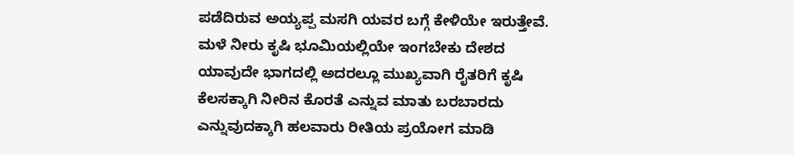ಪಡೆದಿರುವ ಅಯ್ಯಪ್ಪ ಮಸಗಿ ಯವರ ಬಗ್ಗೆ ಕೇಳಿಯೇ ಇರುತ್ತೇವೆ. ಮಳೆ ನೀರು ಕೃಷಿ ಭೂಮಿಯಲ್ಲಿಯೇ ಇಂಗಬೇಕು ದೇಶದ ಯಾವುದೇ ಭಾಗದಲ್ಲಿ ಅದರಲ್ಲೂ ಮುಖ್ಯವಾಗಿ ರೈತರಿಗೆ ಕೃಷಿ ಕೆಲಸಕ್ಕಾಗಿ ನೀರಿನ ಕೊರತೆ ಎನ್ನುವ ಮಾತು ಬರಬಾರದು ಎನ್ನುವುದಕ್ಕಾಗಿ ಹಲವಾರು ರೀತಿಯ ಪ್ರಯೋಗ ಮಾಡಿ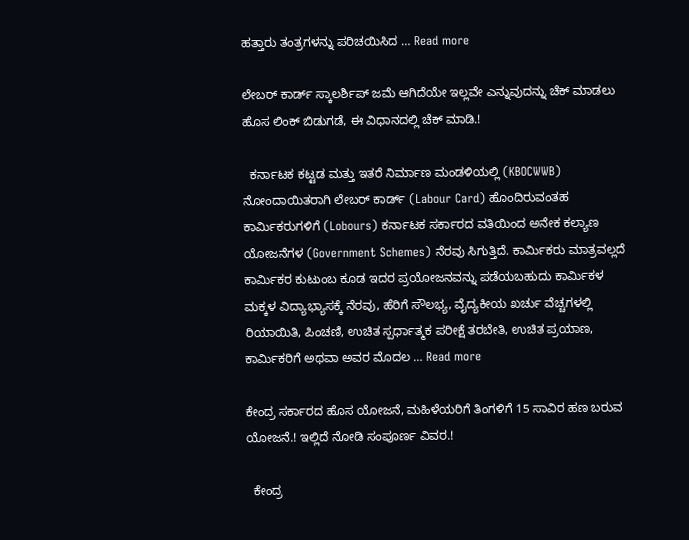ಹತ್ತಾರು ತಂತ್ರಗಳನ್ನು ಪರಿಚಯಿಸಿದ … Read more

ಲೇಬರ್ ಕಾರ್ಡ್ ಸ್ಕಾಲರ್ಶಿಪ್ ಜಮೆ ಆಗಿದೆಯೇ ಇಲ್ಲವೇ ಎನ್ನುವುದನ್ನು ಚೆಕ್ ಮಾಡಲು ಹೊಸ ಲಿಂಕ್ ಬಿಡುಗಡೆ, ಈ ವಿಧಾನದಲ್ಲಿ ಚೆಕ್ ಮಾಡಿ.!

  ಕರ್ನಾಟಕ ಕಟ್ಟಡ ಮತ್ತು ಇತರೆ ನಿರ್ಮಾಣ ಮಂಡಳಿಯಲ್ಲಿ (KBOCWWB) ನೋಂದಾಯಿತರಾಗಿ ಲೇಬರ್ ಕಾರ್ಡ್ (Labour Card) ಹೊಂದಿರುವಂತಹ ಕಾರ್ಮಿಕರುಗಳಿಗೆ (Lobours) ಕರ್ನಾಟಕ ಸರ್ಕಾರದ ವತಿಯಿಂದ ಅನೇಕ ಕಲ್ಯಾಣ ಯೋಜನೆಗಳ (Government Schemes) ನೆರವು ಸಿಗುತ್ತಿದೆ. ಕಾರ್ಮಿಕರು ಮಾತ್ರವಲ್ಲದೆ ಕಾರ್ಮಿಕರ ಕುಟುಂಬ ಕೂಡ ಇದರ ಪ್ರಯೋಜನವನ್ನು ಪಡೆಯಬಹುದು ಕಾರ್ಮಿಕಳ ಮಕ್ಕಳ ವಿದ್ಯಾಭ್ಯಾಸಕ್ಕೆ ನೆರವು, ಹೆರಿಗೆ ಸೌಲಭ್ಯ, ವೈದ್ಯಕೀಯ ಖರ್ಚು ವೆಚ್ಚಗಳಲ್ಲಿ ರಿಯಾಯಿತಿ, ಪಿಂಚಣಿ, ಉಚಿತ ಸ್ಪರ್ಧಾತ್ಮಕ ಪರೀಕ್ಷೆ ತರಬೇತಿ, ಉಚಿತ ಪ್ರಯಾಣ, ಕಾರ್ಮಿಕರಿಗೆ ಅಥವಾ ಅವರ ಮೊದಲ … Read more

ಕೇಂದ್ರ ಸರ್ಕಾರದ ಹೊಸ ಯೋಜನೆ, ಮಹಿಳೆಯರಿಗೆ ತಿಂಗಳಿಗೆ 15 ಸಾವಿರ ಹಣ ಬರುವ ಯೋಜನೆ.! ಇಲ್ಲಿದೆ ನೋಡಿ ಸಂಪೂರ್ಣ ವಿವರ.!

  ಕೇಂದ್ರ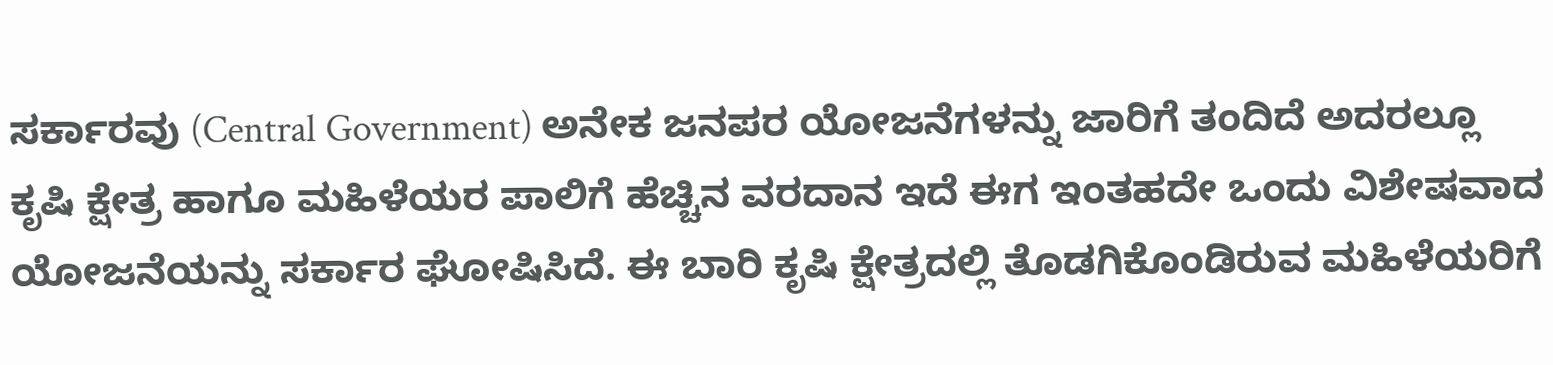ಸರ್ಕಾರವು (Central Government) ಅನೇಕ ಜನಪರ ಯೋಜನೆಗಳನ್ನು ಜಾರಿಗೆ ತಂದಿದೆ ಅದರಲ್ಲೂ ಕೃಷಿ ಕ್ಷೇತ್ರ ಹಾಗೂ ಮಹಿಳೆಯರ ಪಾಲಿಗೆ ಹೆಚ್ಚಿನ ವರದಾನ ಇದೆ ಈಗ ಇಂತಹದೇ ಒಂದು ವಿಶೇಷವಾದ ಯೋಜನೆಯನ್ನು ಸರ್ಕಾರ ಘೋಷಿಸಿದೆ. ಈ ಬಾರಿ ಕೃಷಿ ಕ್ಷೇತ್ರದಲ್ಲಿ ತೊಡಗಿಕೊಂಡಿರುವ ಮಹಿಳೆಯರಿಗೆ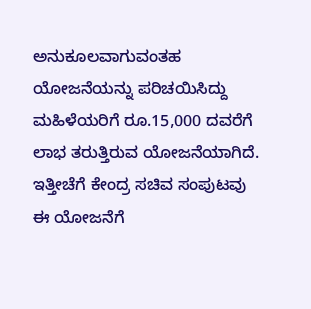ಅನುಕೂಲವಾಗುವಂತಹ ಯೋಜನೆಯನ್ನು ಪರಿಚಯಿಸಿದ್ದು ಮಹಿಳೆಯರಿಗೆ ರೂ.15,000 ದವರೆಗೆ ಲಾಭ ತರುತ್ತಿರುವ ಯೋಜನೆಯಾಗಿದೆ. ಇತ್ತೀಚೆಗೆ ಕೇಂದ್ರ ಸಚಿವ ಸಂಪುಟವು ಈ ಯೋಜನೆಗೆ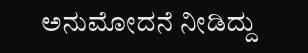ಅನುಮೋದನೆ ನೀಡಿದ್ದು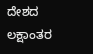ದೇಶದ ಲಕ್ಷಾಂತರ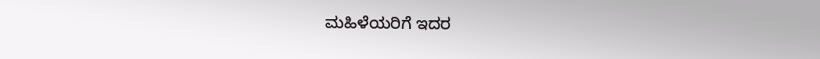ಮಹಿಳೆಯರಿಗೆ ಇದರ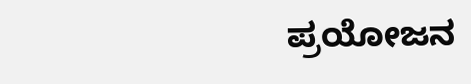ಪ್ರಯೋಜನ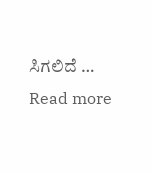ಸಿಗಲಿದೆ … Read more